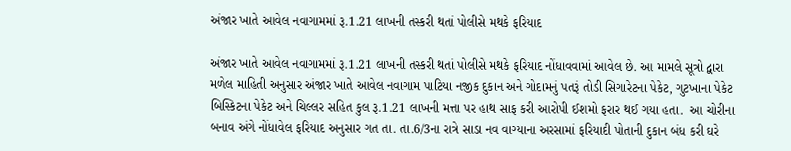અંજાર ખાતે આવેલ નવાગામમાં રૂ.1.21 લાખની તસ્કરી થતાં પોલીસે મથકે ફરિયાદ

અંજાર ખાતે આવેલ નવાગામમાં રૂ.1.21 લાખની તસ્કરી થતાં પોલીસે મથકે ફરિયાદ નોંધાવવામાં આવેલ છે. આ મામલે સૂત્રો દ્વારા મળેલ માહિતી અનુસાર અંજાર ખાતે આવેલ નવાગામ પાટિયા નજીક દુકાન અને ગોદામનું પતરૂં તોડી સિગારેટના પેકેટ, ગુટખાના પેકેટ બિસ્કિટના પેકેટ અને ચિલ્લર સહિત કુલ રૂ.1.21 લાખની મત્તા પર હાથ સાફ કરી આરોપી ઈશમો ફરાર થઈ ગયા હતા.  આ ચોરીના બનાવ અંગે નોંધાવેલ ફરિયાદ અનુસાર ગત તા. તા.6/3ના રાત્રે સાડા નવ વાગ્યાના અરસામાં ફરિયાદી પોતાની દુકાન બંધ કરી ઘરે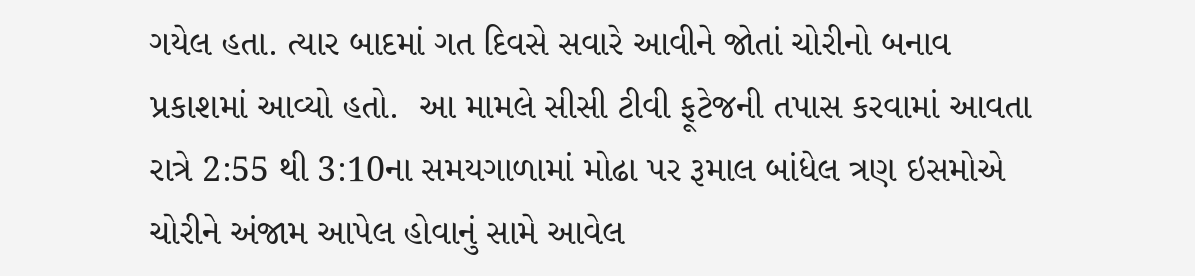ગયેલ હતા. ત્યાર બાદમાં ગત દિવસે સવારે આવીને જોતાં ચોરીનો બનાવ પ્રકાશમાં આવ્યો હતો.  આ મામલે સીસી ટીવી ફૂટેજની તપાસ કરવામાં આવતા રાત્રે 2:55 થી 3:10ના સમયગાળામાં મોઢા પર રૂમાલ બાંધેલ ત્રણ ઇસમોએ ચોરીને અંજામ આપેલ હોવાનું સામે આવેલ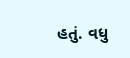હતું. વધુ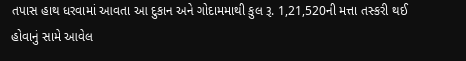તપાસ હાથ ધરવામાં આવતા આ દુકાન અને ગોદામમાથી કુલ રૂ. 1,21,520ની મત્તા તસ્કરી થઈ હોવાનું સામે આવેલ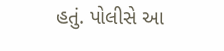હતું. પોલીસે આ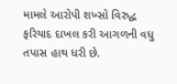મામલે આરોપી શખ્સો વિરુદ્ધ ફરિયાદ દાખલ કરી આગળની વધુ તપાસ હાથ ધરી છે.